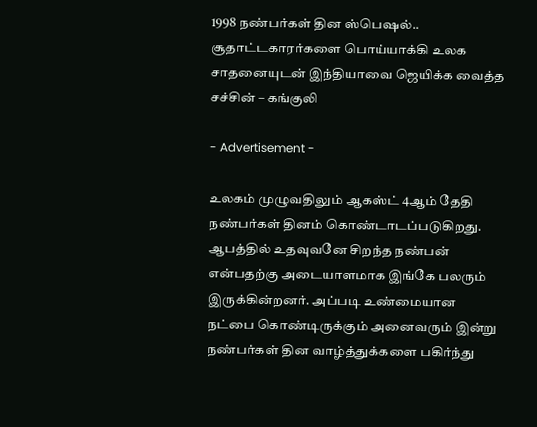1998 நண்பர்கள் தின ஸ்பெஷல்.. சூதாட்டகாரர்களை பொய்யாக்கி உலக சாதனையுடன் இந்தியாவை ஜெயிக்க வைத்த சச்சின் – கங்குலி

- Advertisement -

உலகம் முழுவதிலும் ஆகஸ்ட் 4ஆம் தேதி நண்பர்கள் தினம் கொண்டாடப்படுகிறது. ஆபத்தில் உதவுவனே சிறந்த நண்பன் என்பதற்கு அடையாளமாக இங்கே பலரும் இருக்கின்றனர். அப்படி உண்மையான நட்பை கொண்டிருக்கும் அனைவரும் இன்று நண்பர்கள் தின வாழ்த்துக்களை பகிர்ந்து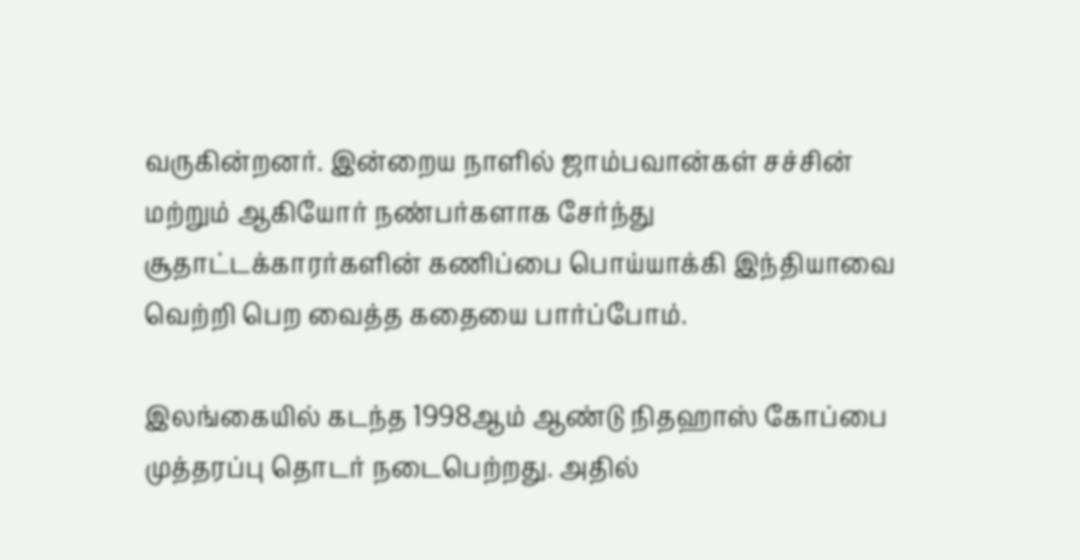வருகின்றனர். இன்றைய நாளில் ஜாம்பவான்கள் சச்சின் மற்றும் ஆகியோர் நண்பர்களாக சேர்ந்து சூதாட்டக்காரர்களின் கணிப்பை பொய்யாக்கி இந்தியாவை வெற்றி பெற வைத்த கதையை பார்ப்போம்.

இலங்கையில் கடந்த 1998ஆம் ஆண்டு நிதஹாஸ் கோப்பை முத்தரப்பு தொடர் நடைபெற்றது. அதில்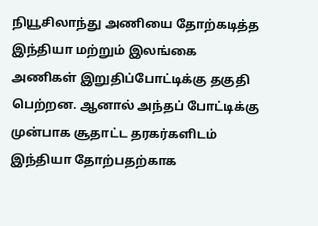நியூசிலாந்து அணியை தோற்கடித்த இந்தியா மற்றும் இலங்கை அணிகள் இறுதிப்போட்டிக்கு தகுதி பெற்றன. ஆனால் அந்தப் போட்டிக்கு முன்பாக சூதாட்ட தரகர்களிடம் இந்தியா தோற்பதற்காக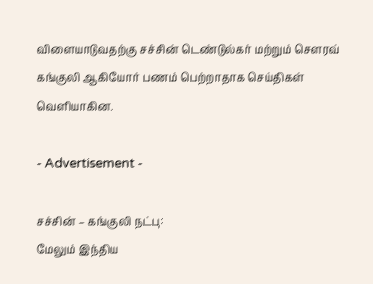விளையாடுவதற்கு சச்சின் டெண்டுல்கர் மற்றும் சௌரவ் கங்குலி ஆகியோர் பணம் பெற்றாதாக செய்திகள் வெளியாகின.

- Advertisement -

சச்சின் – கங்குலி நட்பு:
மேலும் இந்திய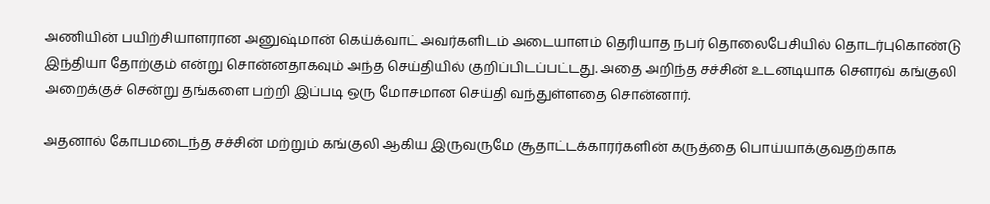அணியின் பயிற்சியாளரான அனுஷ்மான் கெய்க்வாட் அவர்களிடம் அடையாளம் தெரியாத நபர் தொலைபேசியில் தொடர்புகொண்டு இந்தியா தோற்கும் என்று சொன்னதாகவும் அந்த செய்தியில் குறிப்பிடப்பட்டது. அதை அறிந்த சச்சின் உடனடியாக சௌரவ் கங்குலி அறைக்குச் சென்று தங்களை பற்றி இப்படி ஒரு மோசமான செய்தி வந்துள்ளதை சொன்னார்.

அதனால் கோபமடைந்த சச்சின் மற்றும் கங்குலி ஆகிய இருவருமே சூதாட்டக்காரர்களின் கருத்தை பொய்யாக்குவதற்காக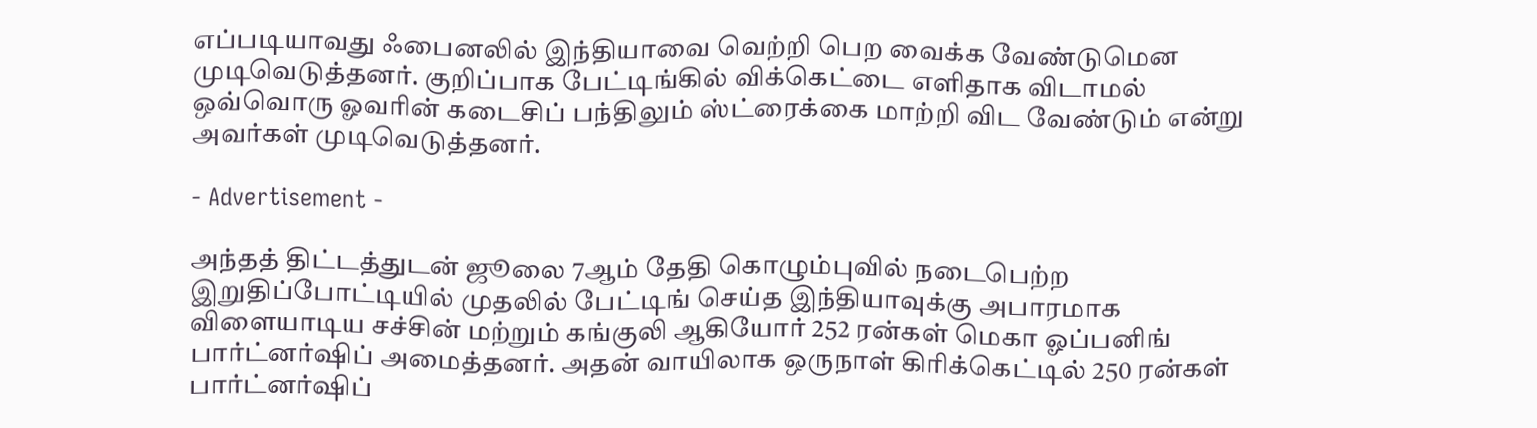எப்படியாவது ஃபைனலில் இந்தியாவை வெற்றி பெற வைக்க வேண்டுமென முடிவெடுத்தனர். குறிப்பாக பேட்டிங்கில் விக்கெட்டை எளிதாக விடாமல் ஒவ்வொரு ஓவரின் கடைசிப் பந்திலும் ஸ்ட்ரைக்கை மாற்றி விட வேண்டும் என்று அவர்கள் முடிவெடுத்தனர்.

- Advertisement -

அந்தத் திட்டத்துடன் ஜூலை 7ஆம் தேதி கொழும்புவில் நடைபெற்ற இறுதிப்போட்டியில் முதலில் பேட்டிங் செய்த இந்தியாவுக்கு அபாரமாக விளையாடிய சச்சின் மற்றும் கங்குலி ஆகியோர் 252 ரன்கள் மெகா ஓப்பனிங் பார்ட்னர்ஷிப் அமைத்தனர். அதன் வாயிலாக ஒருநாள் கிரிக்கெட்டில் 250 ரன்கள் பார்ட்னர்ஷிப்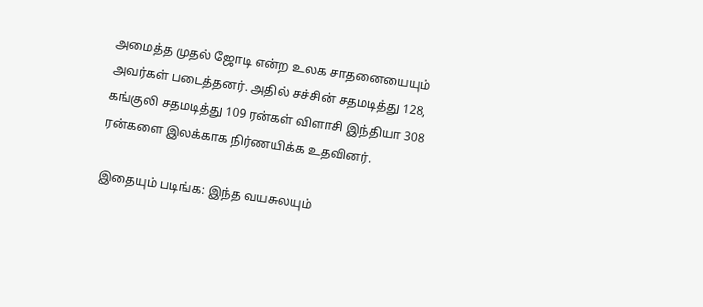அமைத்த முதல் ஜோடி என்ற உலக சாதனையையும் அவர்கள் படைத்தனர். அதில் சச்சின் சதமடித்து 128, கங்குலி சதமடித்து 109 ரன்கள் விளாசி இந்தியா 308 ரன்களை இலக்காக நிர்ணயிக்க உதவினர்.

இதையும் படிங்க: இந்த வயசுலயும்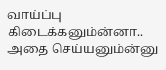வாய்ப்பு கிடைக்கனும்ன்னா.. அதை செய்யனும்ன்னு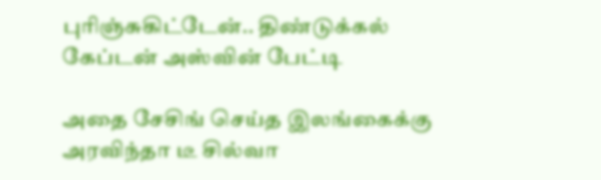புரிஞ்சுகிட்டேன்.. திண்டுக்கல் கேப்டன் அஸ்வின் பேட்டி

அதை சேசிங் செய்த இலங்கைக்கு அரவிந்தா டீ சில்வா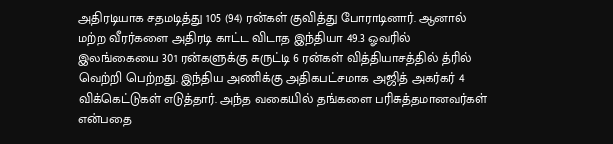அதிரடியாக சதமடித்து 105 (94) ரன்கள் குவித்து போராடினார். ஆனால் மற்ற வீரர்களை அதிரடி காட்ட விடாத இந்தியா 49.3 ஓவரில் இலங்கையை 301 ரன்களுக்கு சுருட்டி 6 ரன்கள் வித்தியாசத்தில் த்ரில் வெற்றி பெற்றது. இந்திய அணிக்கு அதிகபட்சமாக அஜித் அகர்கர் 4 விக்கெட்டுகள் எடுத்தார். அந்த வகையில் தங்களை பரிசுத்தமானவர்கள் என்பதை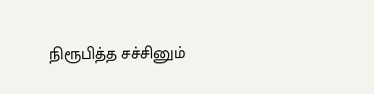நிரூபித்த சச்சினும்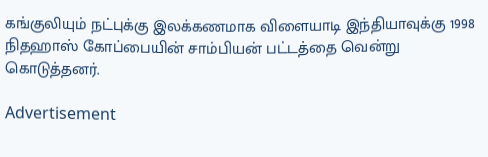கங்குலியும் நட்புக்கு இலக்கணமாக விளையாடி இந்தியாவுக்கு 1998 நிதஹாஸ் கோப்பையின் சாம்பியன் பட்டத்தை வென்று கொடுத்தனர்.

Advertisement